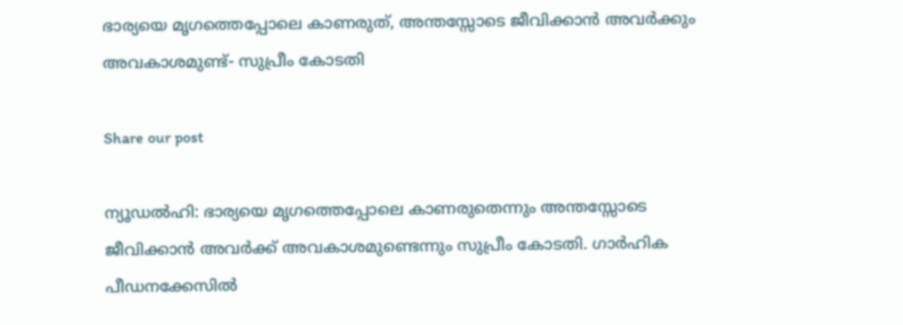ഭാര്യയെ മൃഗത്തെപ്പോലെ കാണരുത്, അന്തസ്സോടെ ജീവിക്കാൻ അവർക്കും അവകാശമുണ്ട്- സുപ്രീം കോടതി

Share our post

ന്യൂഡൽഹി: ഭാര്യയെ മൃഗത്തെപ്പോലെ കാണരുതെന്നും അന്തസ്സോടെ ജീവിക്കാൻ അവർക്ക് അവകാശമുണ്ടെന്നും സുപ്രീം കോടതി. ഗാർഹിക പീഡനക്കേസിൽ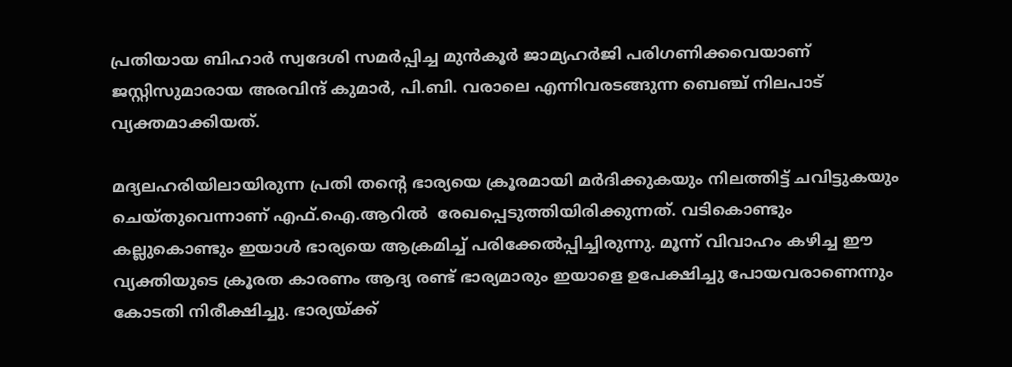പ്രതിയായ ബിഹാർ സ്വദേശി സമർപ്പിച്ച മുൻകൂർ ജാമ്യഹർജി പരിഗണിക്കവെയാണ് ജസ്റ്റിസുമാരായ അരവിന്ദ് കുമാർ, പി.ബി. വരാലെ എന്നിവരടങ്ങുന്ന ബെഞ്ച് നിലപാട് വ്യക്തമാക്കിയത്.

മദ്യലഹരിയിലായിരുന്ന പ്രതി തന്റെ ഭാര്യയെ ക്രൂരമായി മർദിക്കുകയും നിലത്തിട്ട് ചവിട്ടുകയും ചെയ്തുവെന്നാണ് എഫ്.ഐ.ആറിൽ  രേഖപ്പെടുത്തിയിരിക്കുന്നത്. വടികൊണ്ടും കല്ലുകൊണ്ടും ഇയാൾ ഭാര്യയെ ആക്രമിച്ച് പരിക്കേൽപ്പിച്ചിരുന്നു. മൂന്ന് വിവാഹം കഴിച്ച ഈ വ്യക്തിയുടെ ക്രൂരത കാരണം ആദ്യ രണ്ട് ഭാര്യമാരും ഇയാളെ ഉപേക്ഷിച്ചു പോയവരാണെന്നും കോടതി നിരീക്ഷിച്ചു. ഭാര്യയ്ക്ക്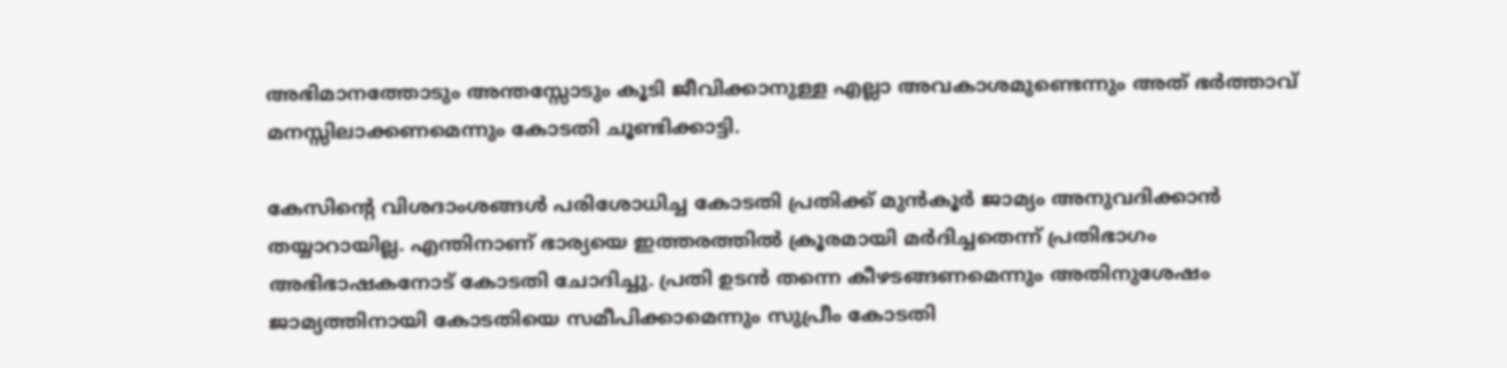അഭിമാനത്തോടും അന്തസ്സോടും കൂടി ജീവിക്കാനുള്ള എല്ലാ അവകാശമുണ്ടെന്നും അത് ഭർത്താവ് മനസ്സിലാക്കണമെന്നും കോടതി ചൂണ്ടിക്കാട്ടി.

കേസിന്റെ വിശദാംശങ്ങൾ പരിശോധിച്ച കോടതി പ്രതിക്ക് മുൻകൂർ ജാമ്യം അനുവദിക്കാൻ തയ്യാറായില്ല. എന്തിനാണ് ഭാര്യയെ ഇത്തരത്തിൽ ക്രൂരമായി മർദിച്ചതെന്ന് പ്രതിഭാഗം അഭിഭാഷകനോട് കോടതി ചോദിച്ചു. പ്രതി ഉടൻ തന്നെ കീഴടങ്ങണമെന്നും അതിനുശേഷം ജാമ്യത്തിനായി കോടതിയെ സമീപിക്കാമെന്നും സുപ്രീം കോടതി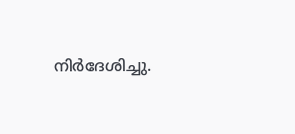നിർദേശിച്ചു.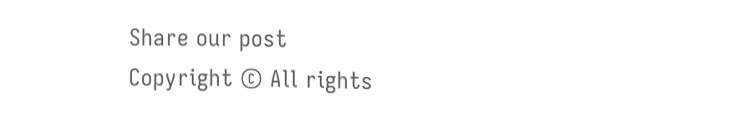Share our post
Copyright © All rights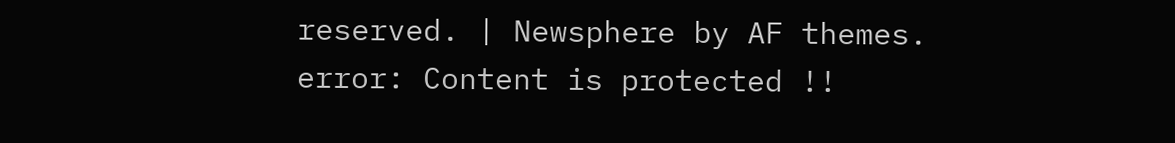reserved. | Newsphere by AF themes.
error: Content is protected !!